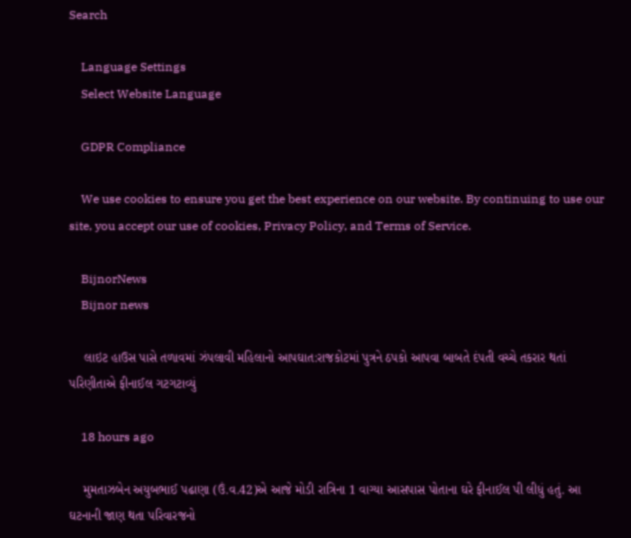Search

    Language Settings
    Select Website Language

    GDPR Compliance

    We use cookies to ensure you get the best experience on our website. By continuing to use our site, you accept our use of cookies, Privacy Policy, and Terms of Service.

    BijnorNews
    Bijnor news

    લાઇટ હાઉસ પાસે તળાવમાં ઝંપલાવી મહિલાનો આપઘાત:રાજકોટમાં પુત્રને ઠપકો આપવા બાબતે દંપતી વચ્ચે તકરાર થતાં પરિણીતાએ ફીનાઈલ ગટગટાવ્યું

    18 hours ago

    મુમતાઝબેન અયુબભાઈ પઢાણા (ઉં.વ.42)એ આજે મોડી રાત્રિના 1 વાગ્યા આસપાસ પોતાના ઘરે ફીનાઈલ પી લીધું હતું. આ ઘટનાની જાણ થતા પરિવારજનો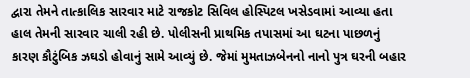દ્વારા તેમને તાત્કાલિક સારવાર માટે રાજકોટ સિવિલ હોસ્પિટલ ખસેડવામાં આવ્યા હતા હાલ તેમની સારવાર ચાલી રહી છે. પોલીસની પ્રાથમિક તપાસમાં આ ઘટના પાછળનું કારણ કૌટુંબિક ઝઘડો હોવાનું સામે આવ્યું છે. જેમાં મુમતાઝબેનનો નાનો પુત્ર ઘરની બહાર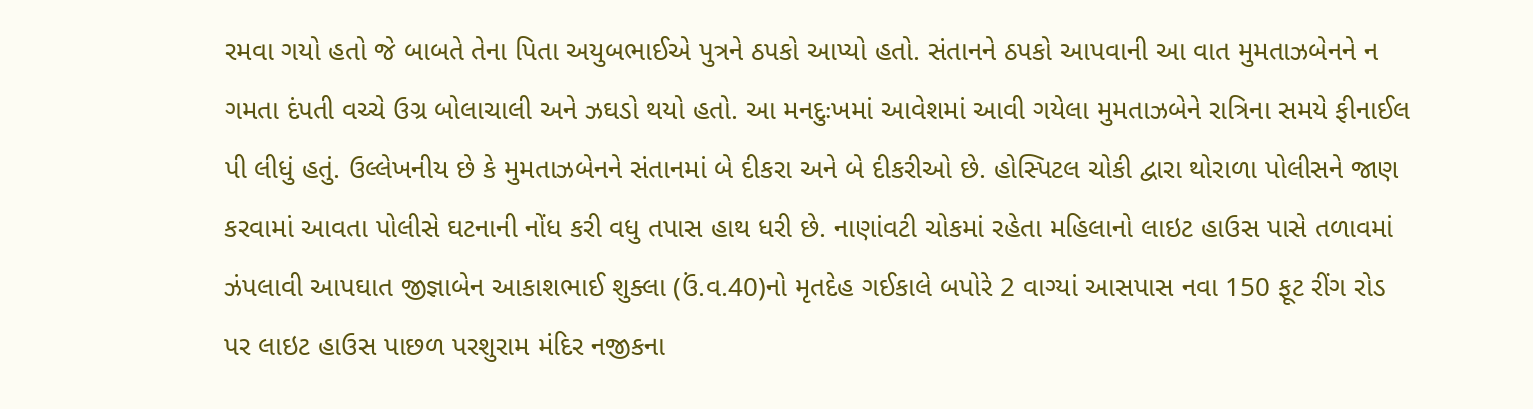રમવા ગયો હતો જે બાબતે તેના પિતા અયુબભાઈએ પુત્રને ઠપકો આપ્યો હતો. સંતાનને ઠપકો આપવાની આ વાત મુમતાઝબેનને ન ગમતા દંપતી વચ્ચે ઉગ્ર બોલાચાલી અને ઝઘડો થયો હતો. આ મનદુઃખમાં આવેશમાં આવી ગયેલા મુમતાઝબેને રાત્રિના સમયે ફીનાઈલ પી લીધું હતું. ઉલ્લેખનીય છે કે મુમતાઝબેનને સંતાનમાં બે દીકરા અને બે દીકરીઓ છે. હોસ્પિટલ ચોકી દ્વારા થોરાળા પોલીસને જાણ કરવામાં આવતા પોલીસે ઘટનાની નોંધ કરી વધુ તપાસ હાથ ધરી છે. નાણાંવટી ચોકમાં રહેતા મહિલાનો લાઇટ હાઉસ પાસે તળાવમાં ઝંપલાવી આપઘાત જીજ્ઞાબેન આકાશભાઈ શુક્લા (ઉં.વ.40)નો મૃતદેહ ગઈકાલે બપોરે 2 વાગ્યાં આસપાસ નવા 150 ફૂટ રીંગ રોડ પર લાઇટ હાઉસ પાછળ પરશુરામ મંદિર નજીકના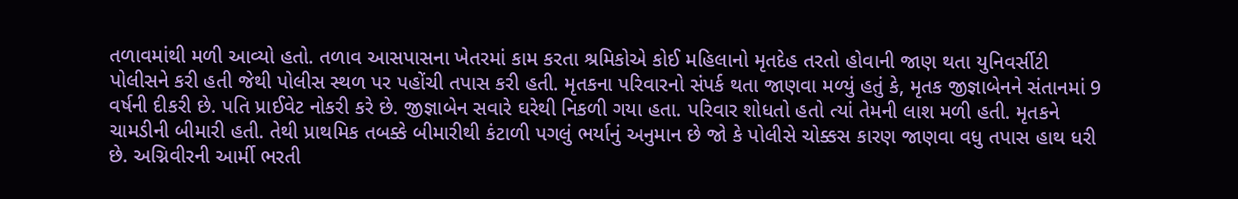તળાવમાંથી મળી આવ્યો હતો. તળાવ આસપાસના ખેતરમાં કામ કરતા શ્રમિકોએ કોઈ મહિલાનો મૃતદેહ તરતો હોવાની જાણ થતા યુનિવર્સીટી પોલીસને કરી હતી જેથી પોલીસ સ્થળ પર પહોંચી તપાસ કરી હતી. મૃતકના પરિવારનો સંપર્ક થતા જાણવા મળ્યું હતું કે, મૃતક જીજ્ઞાબેનને સંતાનમાં 9 વર્ષની દીકરી છે. પતિ પ્રાઈવેટ નોકરી કરે છે. જીજ્ઞાબેન સવારે ઘરેથી નિકળી ગયા હતા. પરિવાર શોધતો હતો ત્યાં તેમની લાશ મળી હતી. મૃતકને ચામડીની બીમારી હતી. તેથી પ્રાથમિક તબક્કે બીમારીથી કંટાળી પગલું ભર્યાનું અનુમાન છે જો કે પોલીસે ચોક્કસ કારણ જાણવા વધુ તપાસ હાથ ધરી છે. અગ્નિવીરની આર્મી ભરતી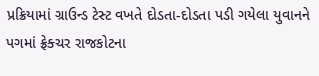પ્રક્રિયામાં ગ્રાઉન્ડ ટેસ્ટ વખતે દોડતા-દોડતા પડી ગયેલા યુવાનને પગમાં ફ્રેક્ચર રાજકોટના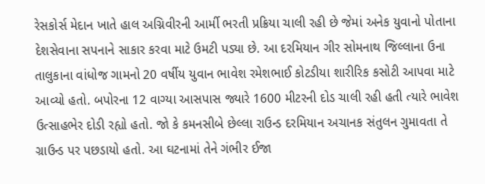રેસકોર્સ મેદાન ખાતે હાલ અગ્નિવીરની આર્મી ભરતી પ્રક્રિયા ચાલી રહી છે જેમાં અનેક યુવાનો પોતાના દેશસેવાના સપનાને સાકાર કરવા માટે ઉમટી પડ્યા છે. આ દરમિયાન ગીર સોમનાથ જિલ્લાના ઉના તાલુકાના વાંધોજ ગામનો 20 વર્ષીય યુવાન ભાવેશ રમેશભાઈ કોટડીયા શારીરિક કસોટી આપવા માટે આવ્યો હતો. બપોરના 12 વાગ્યા આસપાસ જ્યારે 1600 મીટરની દોડ ચાલી રહી હતી ત્યારે ભાવેશ ઉત્સાહભેર દોડી રહ્યો હતો. જો કે કમનસીબે છેલ્લા રાઉન્ડ દરમિયાન અચાનક સંતુલન ગુમાવતા તે ગ્રાઉન્ડ પર પછડાયો હતો. આ ઘટનામાં તેને ગંભીર ઈજા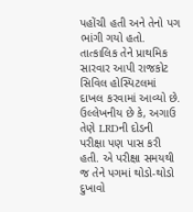પહોંચી હતી અને તેનો પગ ભાંગી ગયો હતો. તાત્કાલિક તેને પ્રાથમિક સારવાર આપી રાજકોટ સિવિલ હોસ્પિટલમાં દાખલ કરવામાં આવ્યો છે. ઉલ્લેખનીય છે કે, અગાઉ તેણે LRDની દોડની પરીક્ષા પણ પાસ કરી હતી. એ પરીક્ષા સમયથી જ તેને પગમાં થોડો-થોડો દુખાવો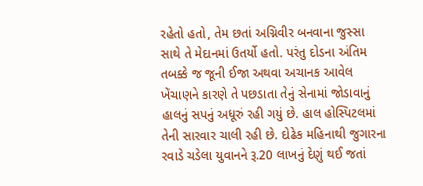રહેતો હતો, તેમ છતાં અગ્નિવીર બનવાના જુસ્સા સાથે તે મેદાનમાં ઉતર્યો હતો. પરંતુ દોડના અંતિમ તબક્કે જ જૂની ઈજા અથવા અચાનક આવેલ ખેંચાણને કારણે તે પછડાતા તેનું સેનામાં જોડાવાનું હાલનું સપનું અધૂરું રહી ગયું છે. હાલ હોસ્પિટલમાં તેની સારવાર ચાલી રહી છે. દોઢેક મહિનાથી જુગારના રવાડે ચડેલા યુવાનને રૂ.20 લાખનું દેણું થઈ જતાં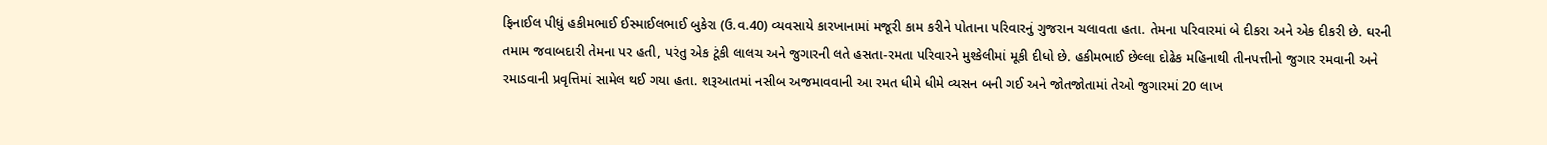ફિનાઈલ પીધું હકીમભાઈ ઈસ્માઈલભાઈ બુકેરા (ઉ.વ.40) વ્યવસાયે કારખાનામાં મજૂરી કામ કરીને પોતાના પરિવારનું ગુજરાન ચલાવતા હતા. તેમના પરિવારમાં બે દીકરા અને એક દીકરી છે. ઘરની તમામ જવાબદારી તેમના પર હતી, પરંતુ એક ટૂંકી લાલચ અને જુગારની લતે હસતા-રમતા પરિવારને મુશ્કેલીમાં મૂકી દીધો છે. હકીમભાઈ છેલ્લા દોઢેક મહિનાથી તીનપત્તીનો જુગાર રમવાની અને રમાડવાની પ્રવૃત્તિમાં સામેલ થઈ ગયા હતા. શરૂઆતમાં નસીબ અજમાવવાની આ રમત ધીમે ધીમે વ્યસન બની ગઈ અને જોતજોતામાં તેઓ જુગારમાં 20 લાખ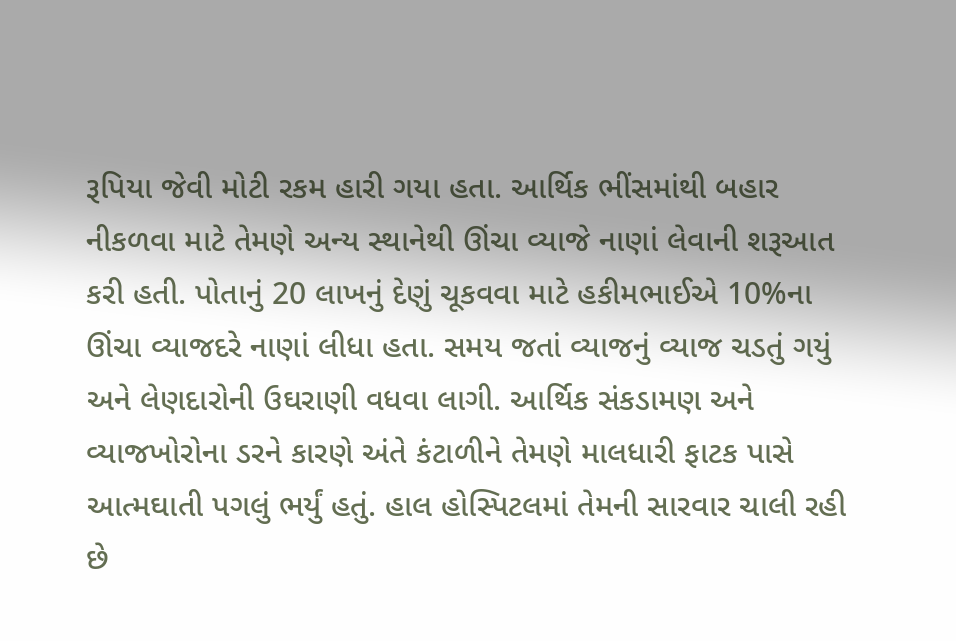રૂપિયા જેવી મોટી રકમ હારી ગયા હતા. આર્થિક ભીંસમાંથી બહાર નીકળવા માટે તેમણે અન્ય સ્થાનેથી ઊંચા વ્યાજે નાણાં લેવાની શરૂઆત કરી હતી. પોતાનું 20 લાખનું દેણું ચૂકવવા માટે હકીમભાઈએ 10%ના ઊંચા વ્યાજદરે નાણાં લીધા હતા. સમય જતાં વ્યાજનું વ્યાજ ચડતું ગયું અને લેણદારોની ઉઘરાણી વધવા લાગી. આર્થિક સંકડામણ અને વ્યાજખોરોના ડરને કારણે અંતે કંટાળીને તેમણે માલધારી ફાટક પાસે આત્મઘાતી પગલું ભર્યું હતું. હાલ હોસ્પિટલમાં તેમની સારવાર ચાલી રહી છે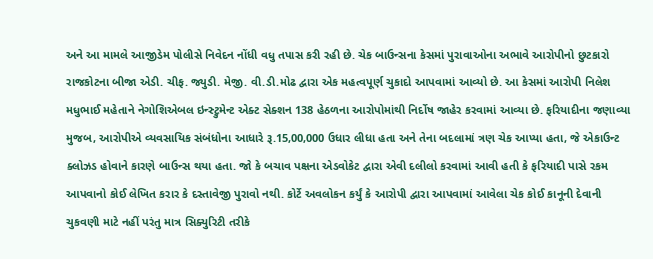અને આ મામલે આજીડેમ પોલીસે નિવેદન નોંધી વધુ તપાસ કરી રહી છે. ચેક બાઉન્સના કેસમાં પુરાવાઓના અભાવે આરોપીનો છુટકારો રાજકોટના બીજા એડી. ચીફ. જ્યુડી. મેજી. વી.ડી.મોઢ દ્વારા એક મહત્વપૂર્ણ ચુકાદો આપવામાં આવ્યો છે. આ કેસમાં આરોપી નિલેશ મધુભાઈ મહેતાને નેગોશિએબલ ઇન્સ્ટ્રુમેન્ટ એક્ટ સેક્શન 138 હેઠળના આરોપોમાંથી નિર્દોષ જાહેર કરવામાં આવ્યા છે. ફરિયાદીના જણાવ્યા મુજબ, આરોપીએ વ્યવસાયિક સંબંધોના આધારે રૂ.15,00,000 ઉધાર લીધા હતા અને તેના બદલામાં ત્રણ ચેક આપ્યા હતા, જે એકાઉન્ટ ક્લોઝડ હોવાને કારણે બાઉન્સ થયા હતા. જો કે બચાવ પક્ષના એડવોકેટ દ્વારા એવી દલીલો કરવામાં આવી હતી કે ફરિયાદી પાસે રકમ આપવાનો કોઈ લેખિત કરાર કે દસ્તાવેજી પુરાવો નથી. કોર્ટે અવલોકન કર્યું કે આરોપી દ્વારા આપવામાં આવેલા ચેક કોઈ કાનૂની દેવાની ચુકવણી માટે નહીં પરંતુ માત્ર સિક્યુરિટી તરીકે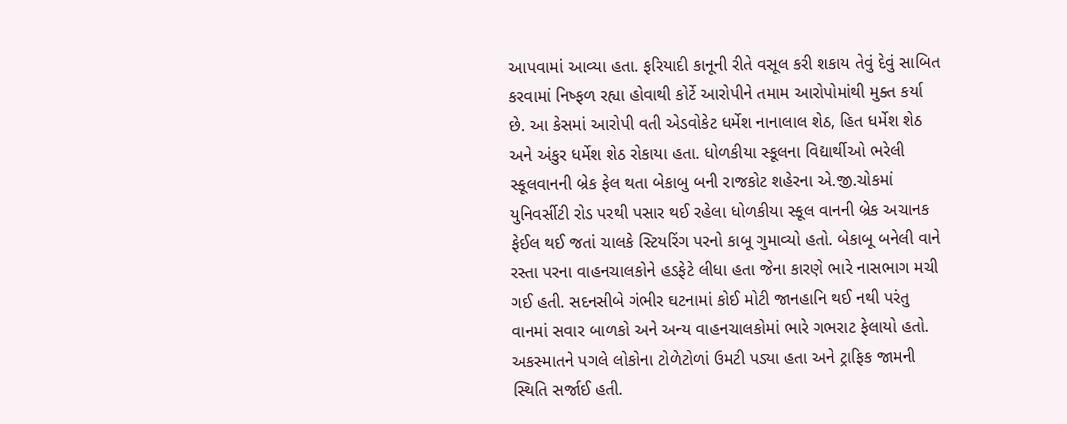આપવામાં આવ્યા હતા. ફરિયાદી કાનૂની રીતે વસૂલ કરી શકાય તેવું દેવું સાબિત કરવામાં નિષ્ફળ રહ્યા હોવાથી કોર્ટે આરોપીને તમામ આરોપોમાંથી મુક્ત કર્યા છે. આ કેસમાં આરોપી વતી એડવોકેટ ધર્મેશ નાનાલાલ શેઠ, હિત ધર્મેશ શેઠ અને અંકુર ધર્મેશ શેઠ રોકાયા હતા. ધોળકીયા સ્કૂલના વિદ્યાર્થીઓ ભરેલી સ્કૂલવાનની બ્રેક ફેલ થતા બેકાબુ બની રાજકોટ શહેરના એ.જી.ચોકમાં યુનિવર્સીટી રોડ પરથી પસાર થઈ રહેલા ધોળકીયા સ્કૂલ વાનની બ્રેક અચાનક ફેઈલ થઈ જતાં ચાલકે સ્ટિયરિંગ પરનો કાબૂ ગુમાવ્યો હતો. બેકાબૂ બનેલી વાને રસ્તા પરના વાહનચાલકોને હડફેટે લીધા હતા જેના કારણે ભારે નાસભાગ મચી ગઈ હતી. સદનસીબે ગંભીર ઘટનામાં કોઈ મોટી જાનહાનિ થઈ નથી પરંતુ વાનમાં સવાર બાળકો અને અન્ય વાહનચાલકોમાં ભારે ગભરાટ ફેલાયો હતો. અકસ્માતને પગલે લોકોના ટોળેટોળાં ઉમટી પડ્યા હતા અને ટ્રાફિક જામની સ્થિતિ સર્જાઈ હતી.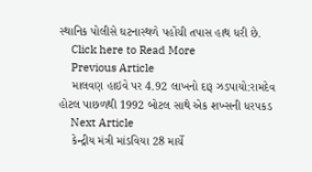સ્થાનિક પોલીસે ઘટનાસ્થળે પહોંચી તપાસ હાથ ધરી છે.
    Click here to Read More
    Previous Article
    માલવણ હાઇવે પર 4.92 લાખનો દારૂ ઝડપાયો:રામદેવ હોટલ પાછળથી 1992 બોટલ સાથે એક શખ્સની ધરપકડ
    Next Article
    કેન્દ્રીય મંત્રી માંડવિયા 28 માર્ચે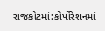રાજકોટમાં:કોર્પોરેશનમાં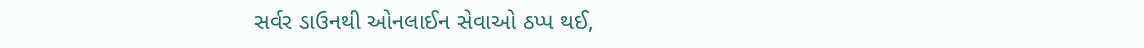સર્વર ડાઉનથી ઓનલાઈન સેવાઓ ઠપ્પ થઈ,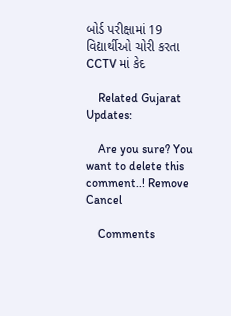બોર્ડ પરીક્ષામાં 19 વિદ્યાર્થીઓ ચોરી કરતા CCTV માં કેદ

    Related Gujarat Updates:

    Are you sure? You want to delete this comment..! Remove Cancel

    Comments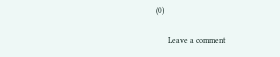(0)

      Leave a comment